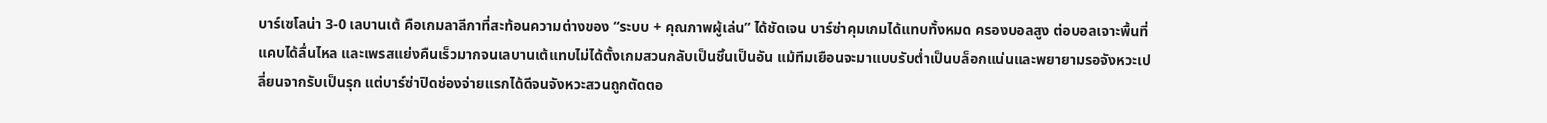บาร์เซโลน่า 3-0 เลบานเต้ คือเกมลาลีกาที่สะท้อนความต่างของ “ระบบ + คุณภาพผู้เล่น” ได้ชัดเจน บาร์ซ่าคุมเกมได้แทบทั้งหมด ครองบอลสูง ต่อบอลเจาะพื้นที่แคบได้ลื่นไหล และเพรสแย่งคืนเร็วมากจนเลบานเต้แทบไม่ได้ตั้งเกมสวนกลับเป็นชิ้นเป็นอัน แม้ทีมเยือนจะมาแบบรับต่ำเป็นบล็อกแน่นและพยายามรอจังหวะเปลี่ยนจากรับเป็นรุก แต่บาร์ซ่าปิดช่องจ่ายแรกได้ดีจนจังหวะสวนถูกตัดตอ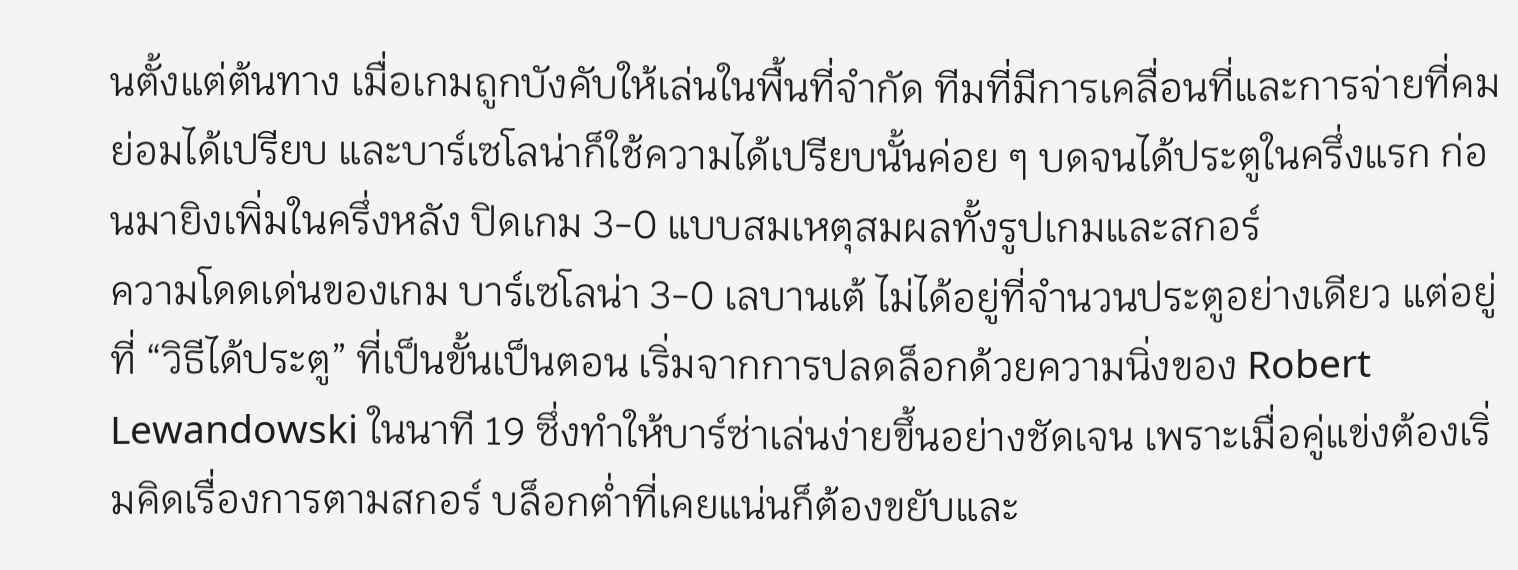นตั้งแต่ต้นทาง เมื่อเกมถูกบังคับให้เล่นในพื้นที่จำกัด ทีมที่มีการเคลื่อนที่และการจ่ายที่คมย่อมได้เปรียบ และบาร์เซโลน่าก็ใช้ความได้เปรียบนั้นค่อย ๆ บดจนได้ประตูในครึ่งแรก ก่อนมายิงเพิ่มในครึ่งหลัง ปิดเกม 3-0 แบบสมเหตุสมผลทั้งรูปเกมและสกอร์
ความโดดเด่นของเกม บาร์เซโลน่า 3-0 เลบานเต้ ไม่ได้อยู่ที่จำนวนประตูอย่างเดียว แต่อยู่ที่ “วิธีได้ประตู” ที่เป็นขั้นเป็นตอน เริ่มจากการปลดล็อกด้วยความนิ่งของ Robert Lewandowski ในนาที 19 ซึ่งทำให้บาร์ซ่าเล่นง่ายขึ้นอย่างชัดเจน เพราะเมื่อคู่แข่งต้องเริ่มคิดเรื่องการตามสกอร์ บล็อกต่ำที่เคยแน่นก็ต้องขยับและ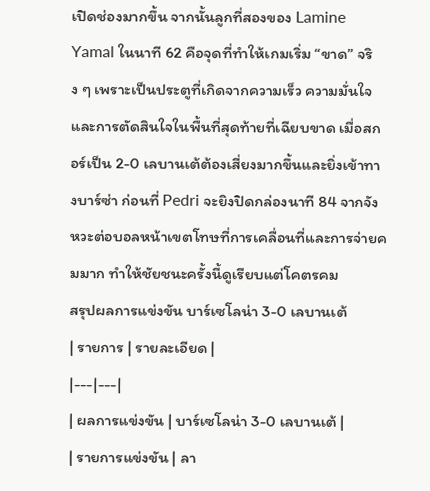เปิดช่องมากขึ้น จากนั้นลูกที่สองของ Lamine Yamal ในนาที 62 คือจุดที่ทำให้เกมเริ่ม “ขาด” จริง ๆ เพราะเป็นประตูที่เกิดจากความเร็ว ความมั่นใจ และการตัดสินใจในพื้นที่สุดท้ายที่เฉียบขาด เมื่อสกอร์เป็น 2-0 เลบานเต้ต้องเสี่ยงมากขึ้นและยิ่งเข้าทางบาร์ซ่า ก่อนที่ Pedri จะยิงปิดกล่องนาที 84 จากจังหวะต่อบอลหน้าเขตโทษที่การเคลื่อนที่และการจ่ายคมมาก ทำให้ชัยชนะครั้งนี้ดูเรียบแต่โคตรคม
สรุปผลการแข่งขัน บาร์เซโลน่า 3-0 เลบานเต้
| รายการ | รายละเอียด |
|---|---|
| ผลการแข่งขัน | บาร์เซโลน่า 3-0 เลบานเต้ |
| รายการแข่งขัน | ลา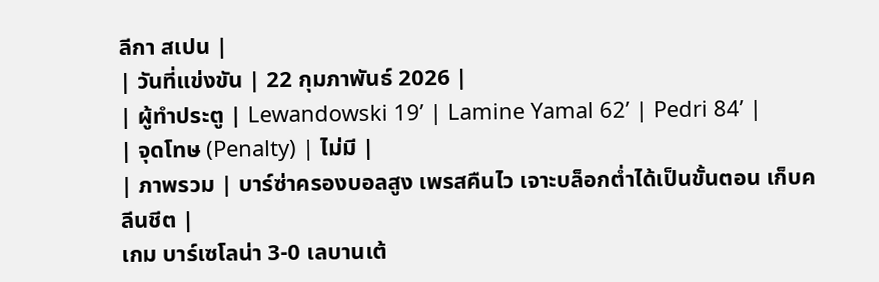ลีกา สเปน |
| วันที่แข่งขัน | 22 กุมภาพันธ์ 2026 |
| ผู้ทำประตู | Lewandowski 19’ | Lamine Yamal 62’ | Pedri 84’ |
| จุดโทษ (Penalty) | ไม่มี |
| ภาพรวม | บาร์ซ่าครองบอลสูง เพรสคืนไว เจาะบล็อกต่ำได้เป็นขั้นตอน เก็บคลีนชีต |
เกม บาร์เซโลน่า 3-0 เลบานเต้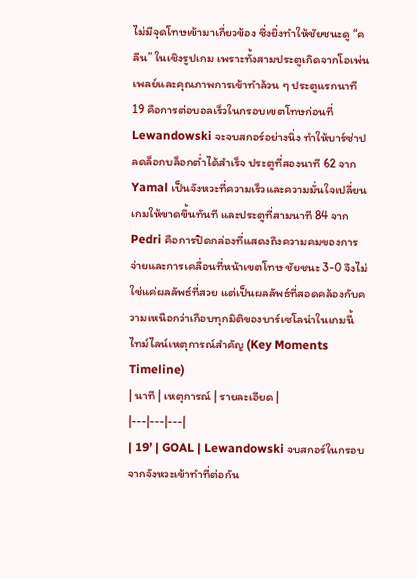ไม่มีจุดโทษเข้ามาเกี่ยวข้อง ซึ่งยิ่งทำให้ชัยชนะดู “คลีน” ในเชิงรูปเกม เพราะทั้งสามประตูเกิดจากโอเพ่นเพลย์และคุณภาพการเข้าทำล้วน ๆ ประตูแรกนาที 19 คือการต่อบอลเร็วในกรอบเขตโทษก่อนที่ Lewandowski จะจบสกอร์อย่างนิ่ง ทำให้บาร์ซ่าปลดล็อกบล็อกต่ำได้สำเร็จ ประตูที่สองนาที 62 จาก Yamal เป็นจังหวะที่ความเร็วและความมั่นใจเปลี่ยนเกมให้ขาดขึ้นทันที และประตูที่สามนาที 84 จาก Pedri คือการปิดกล่องที่แสดงถึงความคมของการจ่ายและการเคลื่อนที่หน้าเขตโทษ ชัยชนะ 3-0 จึงไม่ใช่แค่ผลลัพธ์ที่สวย แต่เป็นผลลัพธ์ที่สอดคล้องกับความเหนือกว่าเกือบทุกมิติของบาร์เซโลน่าในเกมนี้
ไทม์ไลน์เหตุการณ์สำคัญ (Key Moments Timeline)
| นาที | เหตุการณ์ | รายละเอียด |
|---|---|---|
| 19’ | GOAL | Lewandowski จบสกอร์ในกรอบจากจังหวะเข้าทำที่ต่อกัน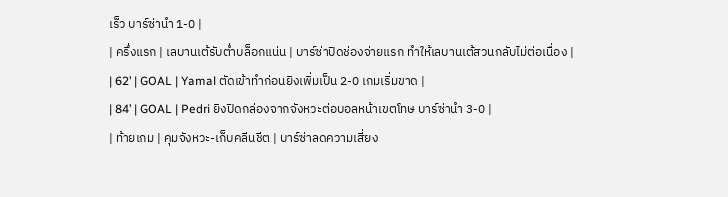เร็ว บาร์ซ่านำ 1-0 |
| ครึ่งแรก | เลบานเต้รับต่ำบล็อกแน่น | บาร์ซ่าปิดช่องจ่ายแรก ทำให้เลบานเต้สวนกลับไม่ต่อเนื่อง |
| 62’ | GOAL | Yamal ตัดเข้าทำก่อนยิงเพิ่มเป็น 2-0 เกมเริ่มขาด |
| 84’ | GOAL | Pedri ยิงปิดกล่องจากจังหวะต่อบอลหน้าเขตโทษ บาร์ซ่านำ 3-0 |
| ท้ายเกม | คุมจังหวะ-เก็บคลีนชีต | บาร์ซ่าลดความเสี่ยง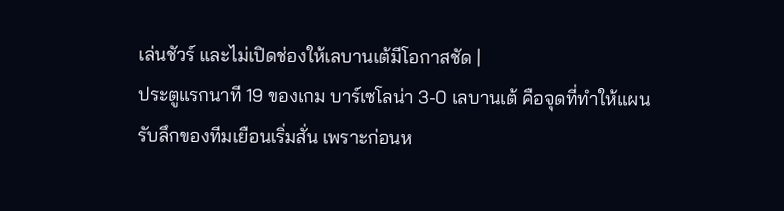เล่นชัวร์ และไม่เปิดช่องให้เลบานเต้มีโอกาสชัด |
ประตูแรกนาที 19 ของเกม บาร์เซโลน่า 3-0 เลบานเต้ คือจุดที่ทำให้แผนรับลึกของทีมเยือนเริ่มสั่น เพราะก่อนห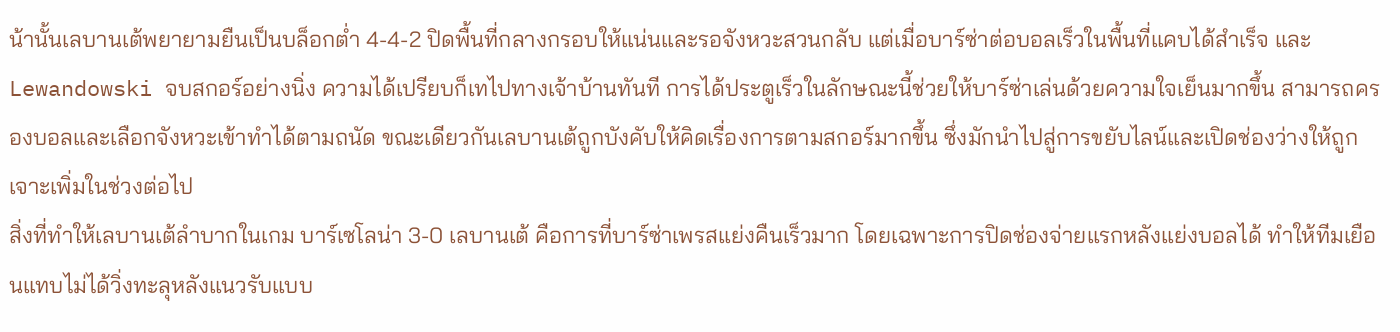น้านั้นเลบานเต้พยายามยืนเป็นบล็อกต่ำ 4-4-2 ปิดพื้นที่กลางกรอบให้แน่นและรอจังหวะสวนกลับ แต่เมื่อบาร์ซ่าต่อบอลเร็วในพื้นที่แคบได้สำเร็จ และ Lewandowski จบสกอร์อย่างนิ่ง ความได้เปรียบก็เทไปทางเจ้าบ้านทันที การได้ประตูเร็วในลักษณะนี้ช่วยให้บาร์ซ่าเล่นด้วยความใจเย็นมากขึ้น สามารถครองบอลและเลือกจังหวะเข้าทำได้ตามถนัด ขณะเดียวกันเลบานเต้ถูกบังคับให้คิดเรื่องการตามสกอร์มากขึ้น ซึ่งมักนำไปสู่การขยับไลน์และเปิดช่องว่างให้ถูกเจาะเพิ่มในช่วงต่อไป
สิ่งที่ทำให้เลบานเต้ลำบากในเกม บาร์เซโลน่า 3-0 เลบานเต้ คือการที่บาร์ซ่าเพรสแย่งคืนเร็วมาก โดยเฉพาะการปิดช่องจ่ายแรกหลังแย่งบอลได้ ทำให้ทีมเยือนแทบไม่ได้วิ่งทะลุหลังแนวรับแบบ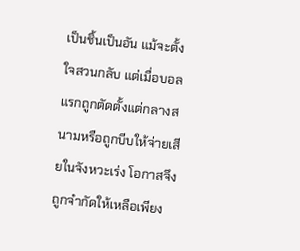เป็นชิ้นเป็นอัน แม้จะตั้งใจสวนกลับ แต่เมื่อบอลแรกถูกตัดตั้งแต่กลางสนามหรือถูกบีบให้จ่ายเสียในจังหวะเร่ง โอกาสจึงถูกจำกัดให้เหลือเพียง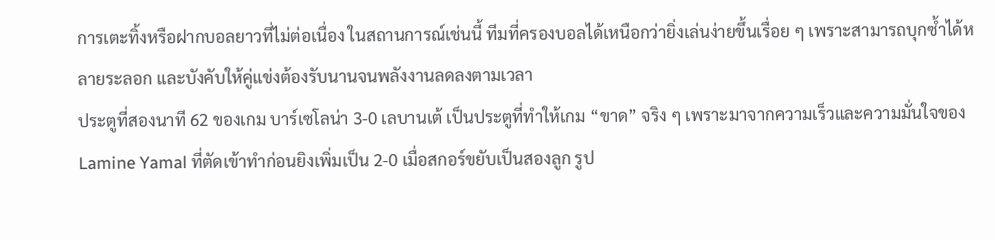การเตะทิ้งหรือฝากบอลยาวที่ไม่ต่อเนื่อง ในสถานการณ์เช่นนี้ ทีมที่ครองบอลได้เหนือกว่ายิ่งเล่นง่ายขึ้นเรื่อย ๆ เพราะสามารถบุกซ้ำได้หลายระลอก และบังคับให้คู่แข่งต้องรับนานจนพลังงานลดลงตามเวลา
ประตูที่สองนาที 62 ของเกม บาร์เซโลน่า 3-0 เลบานเต้ เป็นประตูที่ทำให้เกม “ขาด” จริง ๆ เพราะมาจากความเร็วและความมั่นใจของ Lamine Yamal ที่ตัดเข้าทำก่อนยิงเพิ่มเป็น 2-0 เมื่อสกอร์ขยับเป็นสองลูก รูป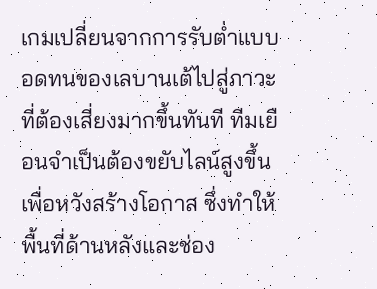เกมเปลี่ยนจากการรับต่ำแบบอดทนของเลบานเต้ไปสู่ภาวะที่ต้องเสี่ยงมากขึ้นทันที ทีมเยือนจำเป็นต้องขยับไลน์สูงขึ้นเพื่อหวังสร้างโอกาส ซึ่งทำให้พื้นที่ด้านหลังและช่อง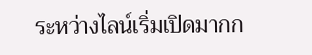ระหว่างไลน์เริ่มเปิดมากก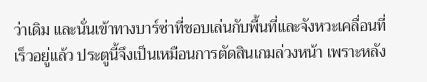ว่าเดิม และนั่นเข้าทางบาร์ซ่าที่ชอบเล่นกับพื้นที่และจังหวะเคลื่อนที่เร็วอยู่แล้ว ประตูนี้จึงเป็นเหมือนการตัดสินเกมล่วงหน้า เพราะหลัง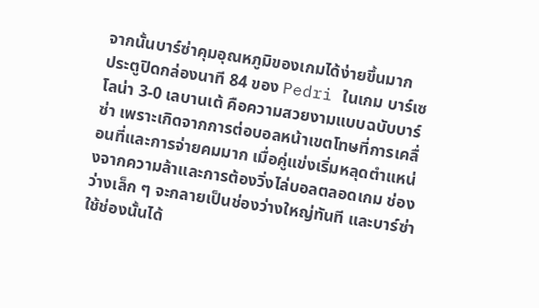จากนั้นบาร์ซ่าคุมอุณหภูมิของเกมได้ง่ายขึ้นมาก
ประตูปิดกล่องนาที 84 ของ Pedri ในเกม บาร์เซโลน่า 3-0 เลบานเต้ คือความสวยงามแบบฉบับบาร์ซ่า เพราะเกิดจากการต่อบอลหน้าเขตโทษที่การเคลื่อนที่และการจ่ายคมมาก เมื่อคู่แข่งเริ่มหลุดตำแหน่งจากความล้าและการต้องวิ่งไล่บอลตลอดเกม ช่องว่างเล็ก ๆ จะกลายเป็นช่องว่างใหญ่ทันที และบาร์ซ่าใช้ช่องนั้นได้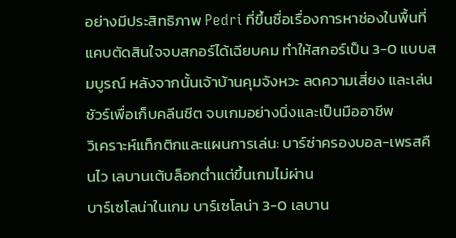อย่างมีประสิทธิภาพ Pedri ที่ขึ้นชื่อเรื่องการหาช่องในพื้นที่แคบตัดสินใจจบสกอร์ได้เฉียบคม ทำให้สกอร์เป็น 3-0 แบบสมบูรณ์ หลังจากนั้นเจ้าบ้านคุมจังหวะ ลดความเสี่ยง และเล่นชัวร์เพื่อเก็บคลีนชีต จบเกมอย่างนิ่งและเป็นมืออาชีพ
วิเคราะห์แท็กติกและแผนการเล่น: บาร์ซ่าครองบอล-เพรสคืนไว เลบานเต้บล็อกต่ำแต่ขึ้นเกมไม่ผ่าน
บาร์เซโลน่าในเกม บาร์เซโลน่า 3-0 เลบาน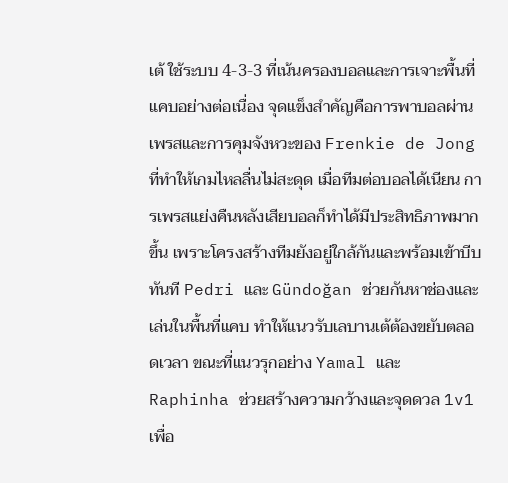เต้ ใช้ระบบ 4-3-3 ที่เน้นครองบอลและการเจาะพื้นที่แคบอย่างต่อเนื่อง จุดแข็งสำคัญคือการพาบอลผ่านเพรสและการคุมจังหวะของ Frenkie de Jong ที่ทำให้เกมไหลลื่นไม่สะดุด เมื่อทีมต่อบอลได้เนียน การเพรสแย่งคืนหลังเสียบอลก็ทำได้มีประสิทธิภาพมากขึ้น เพราะโครงสร้างทีมยังอยู่ใกล้กันและพร้อมเข้าบีบทันที Pedri และ Gündoğan ช่วยกันหาช่องและเล่นในพื้นที่แคบ ทำให้แนวรับเลบานเต้ต้องขยับตลอดเวลา ขณะที่แนวรุกอย่าง Yamal และ Raphinha ช่วยสร้างความกว้างและจุดดวล 1v1 เพื่อ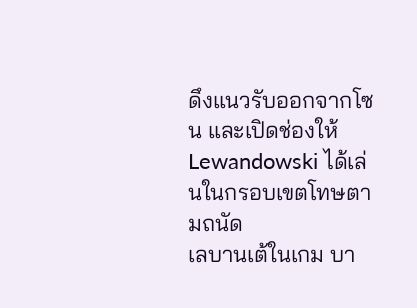ดึงแนวรับออกจากโซน และเปิดช่องให้ Lewandowski ได้เล่นในกรอบเขตโทษตามถนัด
เลบานเต้ในเกม บา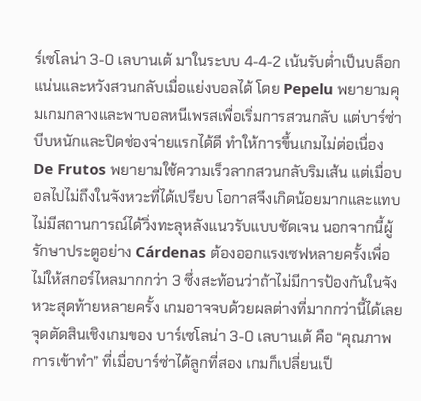ร์เซโลน่า 3-0 เลบานเต้ มาในระบบ 4-4-2 เน้นรับต่ำเป็นบล็อกแน่นและหวังสวนกลับเมื่อแย่งบอลได้ โดย Pepelu พยายามคุมเกมกลางและพาบอลหนีเพรสเพื่อเริ่มการสวนกลับ แต่บาร์ซ่าบีบหนักและปิดช่องจ่ายแรกได้ดี ทำให้การขึ้นเกมไม่ต่อเนื่อง De Frutos พยายามใช้ความเร็วลากสวนกลับริมเส้น แต่เมื่อบอลไปไม่ถึงในจังหวะที่ได้เปรียบ โอกาสจึงเกิดน้อยมากและแทบไม่มีสถานการณ์ได้วิ่งทะลุหลังแนวรับแบบชัดเจน นอกจากนี้ผู้รักษาประตูอย่าง Cárdenas ต้องออกแรงเซฟหลายครั้งเพื่อไม่ให้สกอร์ไหลมากกว่า 3 ซึ่งสะท้อนว่าถ้าไม่มีการป้องกันในจังหวะสุดท้ายหลายครั้ง เกมอาจจบด้วยผลต่างที่มากกว่านี้ได้เลย
จุดตัดสินเชิงเกมของ บาร์เซโลน่า 3-0 เลบานเต้ คือ “คุณภาพการเข้าทำ” ที่เมื่อบาร์ซ่าได้ลูกที่สอง เกมก็เปลี่ยนเป็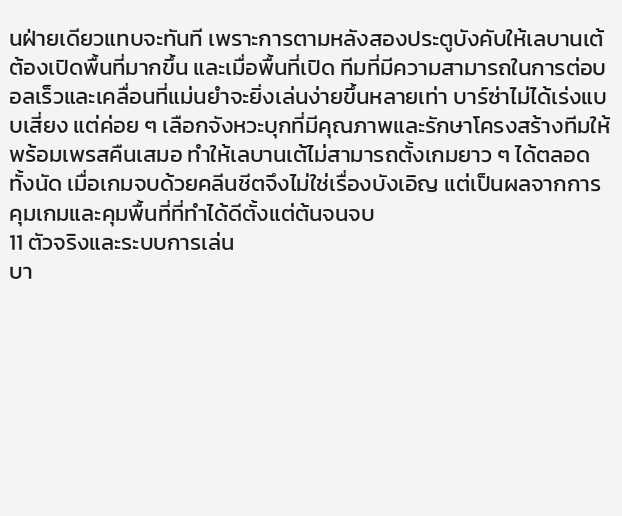นฝ่ายเดียวแทบจะทันที เพราะการตามหลังสองประตูบังคับให้เลบานเต้ต้องเปิดพื้นที่มากขึ้น และเมื่อพื้นที่เปิด ทีมที่มีความสามารถในการต่อบอลเร็วและเคลื่อนที่แม่นยำจะยิ่งเล่นง่ายขึ้นหลายเท่า บาร์ซ่าไม่ได้เร่งแบบเสี่ยง แต่ค่อย ๆ เลือกจังหวะบุกที่มีคุณภาพและรักษาโครงสร้างทีมให้พร้อมเพรสคืนเสมอ ทำให้เลบานเต้ไม่สามารถตั้งเกมยาว ๆ ได้ตลอดทั้งนัด เมื่อเกมจบด้วยคลีนชีตจึงไม่ใช่เรื่องบังเอิญ แต่เป็นผลจากการคุมเกมและคุมพื้นที่ที่ทำได้ดีตั้งแต่ต้นจนจบ
11 ตัวจริงและระบบการเล่น
บา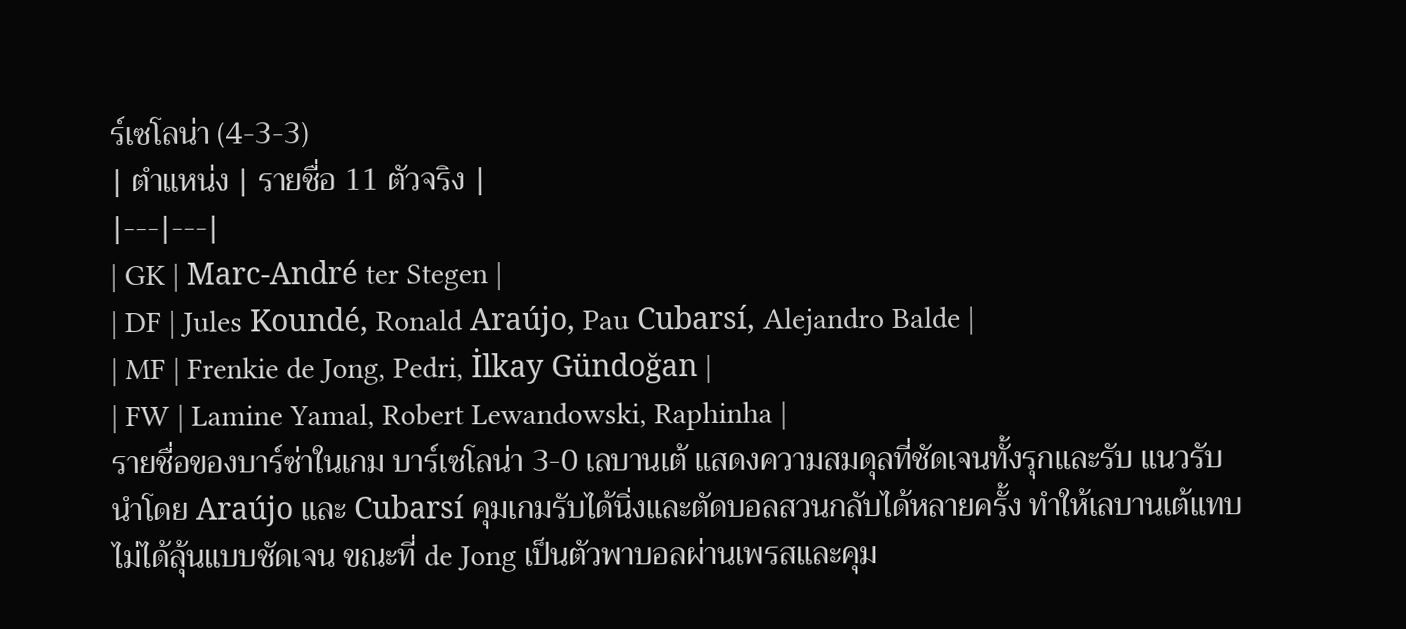ร์เซโลน่า (4-3-3)
| ตำแหน่ง | รายชื่อ 11 ตัวจริง |
|---|---|
| GK | Marc-André ter Stegen |
| DF | Jules Koundé, Ronald Araújo, Pau Cubarsí, Alejandro Balde |
| MF | Frenkie de Jong, Pedri, İlkay Gündoğan |
| FW | Lamine Yamal, Robert Lewandowski, Raphinha |
รายชื่อของบาร์ซ่าในเกม บาร์เซโลน่า 3-0 เลบานเต้ แสดงความสมดุลที่ชัดเจนทั้งรุกและรับ แนวรับนำโดย Araújo และ Cubarsí คุมเกมรับได้นิ่งและตัดบอลสวนกลับได้หลายครั้ง ทำให้เลบานเต้แทบไม่ได้ลุ้นแบบชัดเจน ขณะที่ de Jong เป็นตัวพาบอลผ่านเพรสและคุม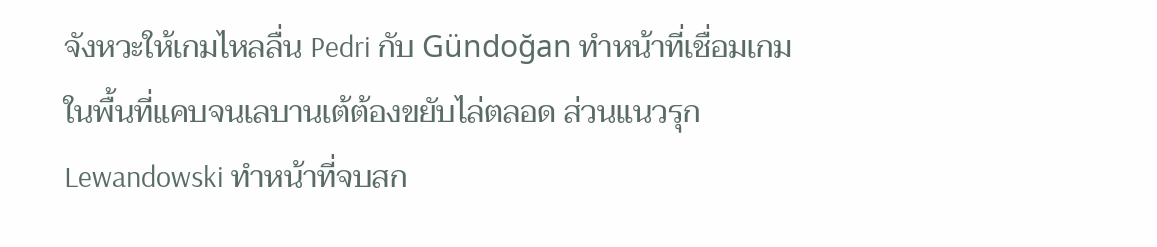จังหวะให้เกมไหลลื่น Pedri กับ Gündoğan ทำหน้าที่เชื่อมเกมในพื้นที่แคบจนเลบานเต้ต้องขยับไล่ตลอด ส่วนแนวรุก Lewandowski ทำหน้าที่จบสก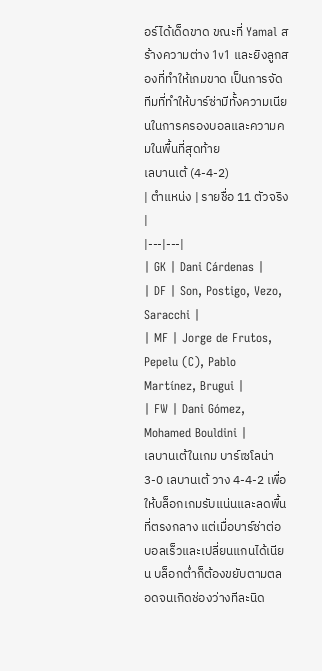อร์ได้เด็ดขาด ขณะที่ Yamal สร้างความต่าง 1v1 และยิงลูกสองที่ทำให้เกมขาด เป็นการจัดทีมที่ทำให้บาร์ซ่ามีทั้งความเนียนในการครองบอลและความคมในพื้นที่สุดท้าย
เลบานเต้ (4-4-2)
| ตำแหน่ง | รายชื่อ 11 ตัวจริง |
|---|---|
| GK | Dani Cárdenas |
| DF | Son, Postigo, Vezo, Saracchi |
| MF | Jorge de Frutos, Pepelu (C), Pablo Martínez, Brugui |
| FW | Dani Gómez, Mohamed Bouldini |
เลบานเต้ในเกม บาร์เซโลน่า 3-0 เลบานเต้ วาง 4-4-2 เพื่อให้บล็อกเกมรับแน่นและลดพื้นที่ตรงกลาง แต่เมื่อบาร์ซ่าต่อบอลเร็วและเปลี่ยนแกนได้เนียน บล็อกต่ำก็ต้องขยับตามตลอดจนเกิดช่องว่างทีละนิด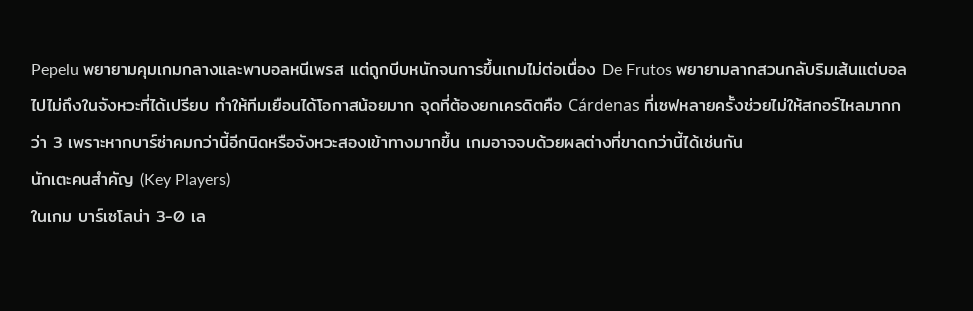Pepelu พยายามคุมเกมกลางและพาบอลหนีเพรส แต่ถูกบีบหนักจนการขึ้นเกมไม่ต่อเนื่อง De Frutos พยายามลากสวนกลับริมเส้นแต่บอลไปไม่ถึงในจังหวะที่ได้เปรียบ ทำให้ทีมเยือนได้โอกาสน้อยมาก จุดที่ต้องยกเครดิตคือ Cárdenas ที่เซฟหลายครั้งช่วยไม่ให้สกอร์ไหลมากกว่า 3 เพราะหากบาร์ซ่าคมกว่านี้อีกนิดหรือจังหวะสองเข้าทางมากขึ้น เกมอาจจบด้วยผลต่างที่ขาดกว่านี้ได้เช่นกัน
นักเตะคนสำคัญ (Key Players)
ในเกม บาร์เซโลน่า 3-0 เล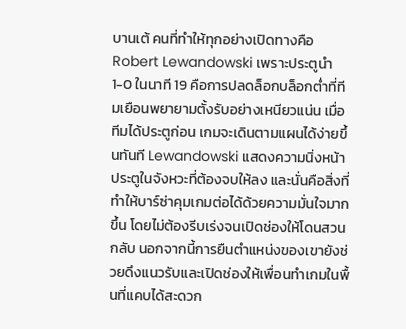บานเต้ คนที่ทำให้ทุกอย่างเปิดทางคือ Robert Lewandowski เพราะประตูนำ 1-0 ในนาที 19 คือการปลดล็อกบล็อกต่ำที่ทีมเยือนพยายามตั้งรับอย่างเหนียวแน่น เมื่อทีมได้ประตูก่อน เกมจะเดินตามแผนได้ง่ายขึ้นทันที Lewandowski แสดงความนิ่งหน้าประตูในจังหวะที่ต้องจบให้ลง และนั่นคือสิ่งที่ทำให้บาร์ซ่าคุมเกมต่อได้ด้วยความมั่นใจมากขึ้น โดยไม่ต้องรีบเร่งจนเปิดช่องให้โดนสวนกลับ นอกจากนี้การยืนตำแหน่งของเขายังช่วยดึงแนวรับและเปิดช่องให้เพื่อนทำเกมในพื้นที่แคบได้สะดวก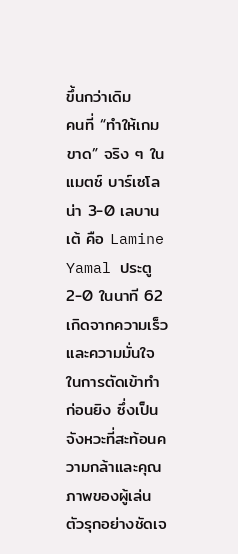ขึ้นกว่าเดิม
คนที่ “ทำให้เกมขาด” จริง ๆ ในแมตช์ บาร์เซโลน่า 3-0 เลบานเต้ คือ Lamine Yamal ประตู 2-0 ในนาที 62 เกิดจากความเร็วและความมั่นใจในการตัดเข้าทำก่อนยิง ซึ่งเป็นจังหวะที่สะท้อนความกล้าและคุณภาพของผู้เล่นตัวรุกอย่างชัดเจ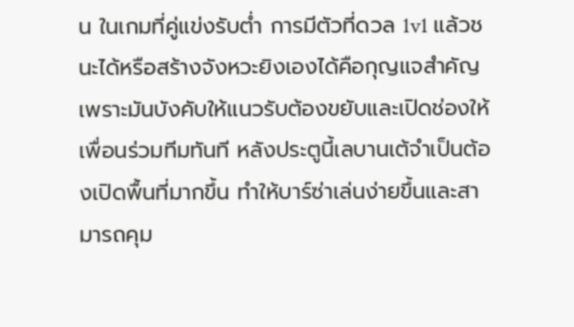น ในเกมที่คู่แข่งรับต่ำ การมีตัวที่ดวล 1v1 แล้วชนะได้หรือสร้างจังหวะยิงเองได้คือกุญแจสำคัญ เพราะมันบังคับให้แนวรับต้องขยับและเปิดช่องให้เพื่อนร่วมทีมทันที หลังประตูนี้เลบานเต้จำเป็นต้องเปิดพื้นที่มากขึ้น ทำให้บาร์ซ่าเล่นง่ายขึ้นและสามารถคุม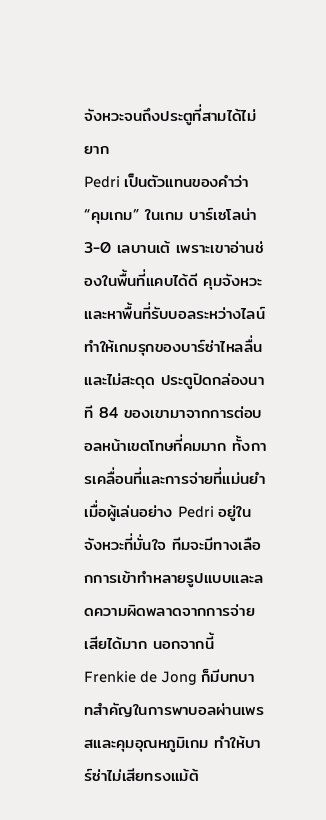จังหวะจนถึงประตูที่สามได้ไม่ยาก
Pedri เป็นตัวแทนของคำว่า “คุมเกม” ในเกม บาร์เซโลน่า 3-0 เลบานเต้ เพราะเขาอ่านช่องในพื้นที่แคบได้ดี คุมจังหวะและหาพื้นที่รับบอลระหว่างไลน์ ทำให้เกมรุกของบาร์ซ่าไหลลื่นและไม่สะดุด ประตูปิดกล่องนาที 84 ของเขามาจากการต่อบอลหน้าเขตโทษที่คมมาก ทั้งการเคลื่อนที่และการจ่ายที่แม่นยำ เมื่อผู้เล่นอย่าง Pedri อยู่ในจังหวะที่มั่นใจ ทีมจะมีทางเลือกการเข้าทำหลายรูปแบบและลดความผิดพลาดจากการจ่ายเสียได้มาก นอกจากนี้ Frenkie de Jong ก็มีบทบาทสำคัญในการพาบอลผ่านเพรสและคุมอุณหภูมิเกม ทำให้บาร์ซ่าไม่เสียทรงแม้ต้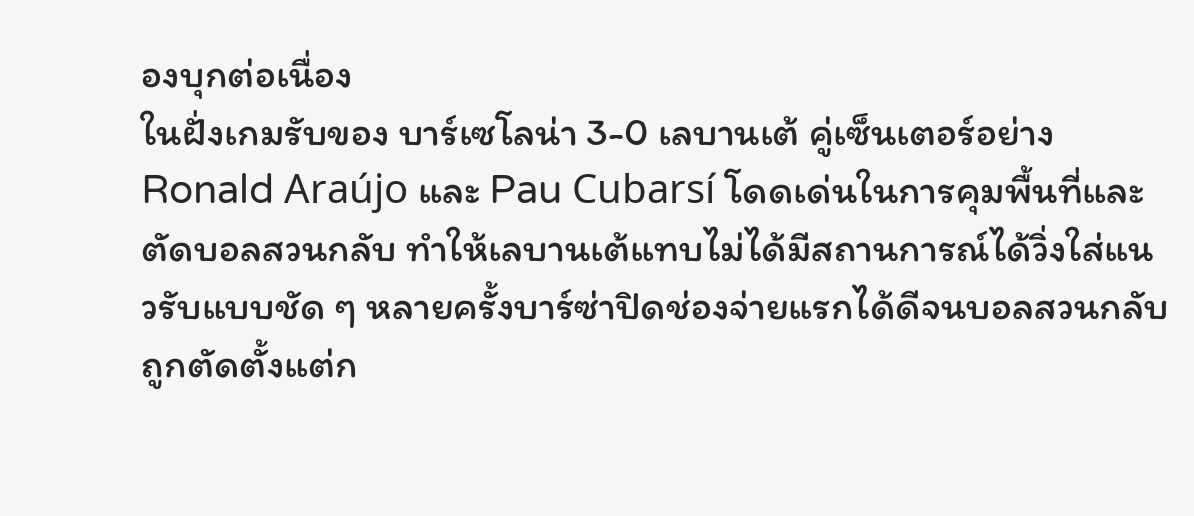องบุกต่อเนื่อง
ในฝั่งเกมรับของ บาร์เซโลน่า 3-0 เลบานเต้ คู่เซ็นเตอร์อย่าง Ronald Araújo และ Pau Cubarsí โดดเด่นในการคุมพื้นที่และตัดบอลสวนกลับ ทำให้เลบานเต้แทบไม่ได้มีสถานการณ์ได้วิ่งใส่แนวรับแบบชัด ๆ หลายครั้งบาร์ซ่าปิดช่องจ่ายแรกได้ดีจนบอลสวนกลับถูกตัดตั้งแต่ก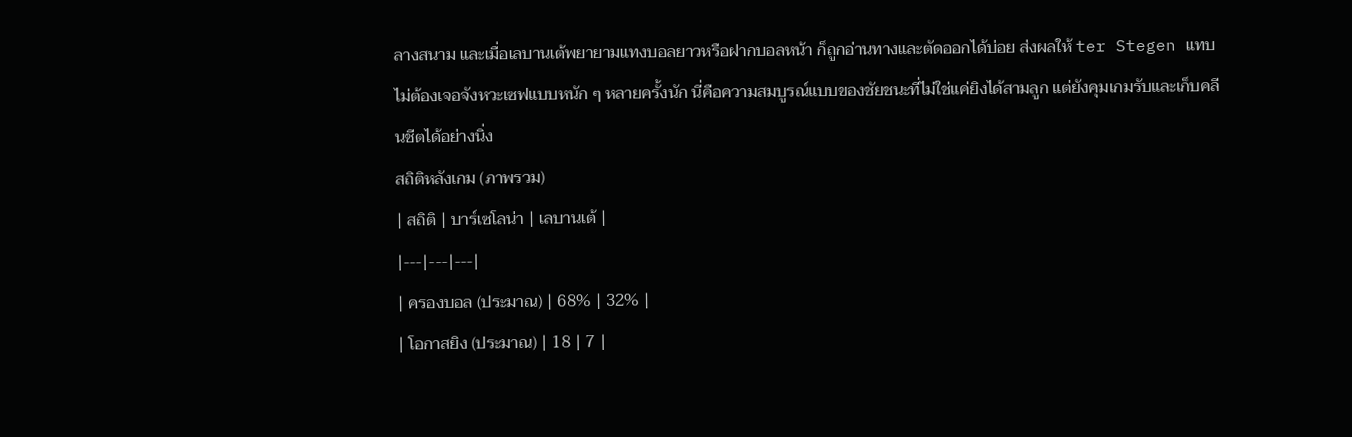ลางสนาม และเมื่อเลบานเต้พยายามแทงบอลยาวหรือฝากบอลหน้า ก็ถูกอ่านทางและตัดออกได้บ่อย ส่งผลให้ ter Stegen แทบไม่ต้องเจอจังหวะเซฟแบบหนัก ๆ หลายครั้งนัก นี่คือความสมบูรณ์แบบของชัยชนะที่ไม่ใช่แค่ยิงได้สามลูก แต่ยังคุมเกมรับและเก็บคลีนชีตได้อย่างนิ่ง
สถิติหลังเกม (ภาพรวม)
| สถิติ | บาร์เซโลน่า | เลบานเต้ |
|---|---|---|
| ครองบอล (ประมาณ) | 68% | 32% |
| โอกาสยิง (ประมาณ) | 18 | 7 |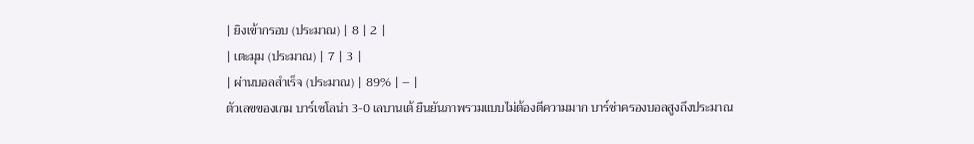| ยิงเข้ากรอบ (ประมาณ) | 8 | 2 |
| เตะมุม (ประมาณ) | 7 | 3 |
| ผ่านบอลสำเร็จ (ประมาณ) | 89% | – |
ตัวเลขของเกม บาร์เซโลน่า 3-0 เลบานเต้ ยืนยันภาพรวมแบบไม่ต้องตีความมาก บาร์ซ่าครองบอลสูงถึงประมาณ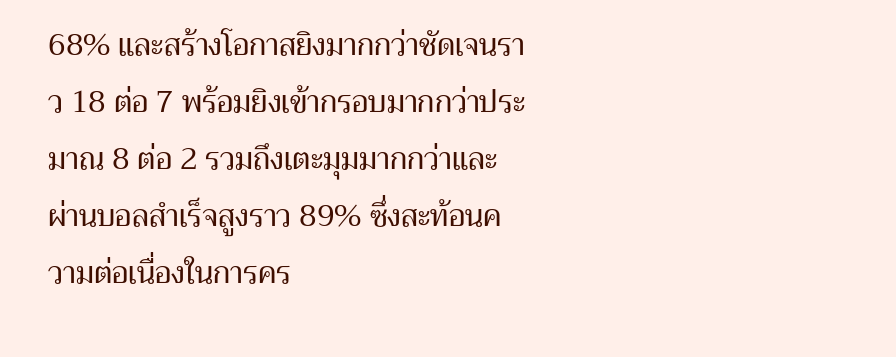68% และสร้างโอกาสยิงมากกว่าชัดเจนราว 18 ต่อ 7 พร้อมยิงเข้ากรอบมากกว่าประมาณ 8 ต่อ 2 รวมถึงเตะมุมมากกว่าและผ่านบอลสำเร็จสูงราว 89% ซึ่งสะท้อนความต่อเนื่องในการคร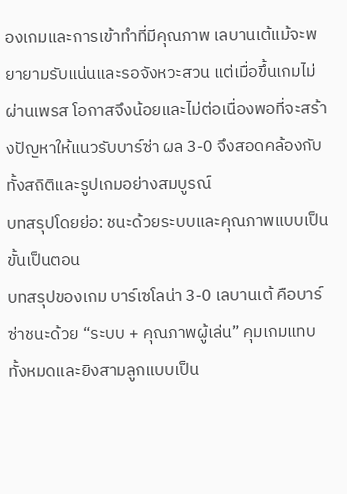องเกมและการเข้าทำที่มีคุณภาพ เลบานเต้แม้จะพยายามรับแน่นและรอจังหวะสวน แต่เมื่อขึ้นเกมไม่ผ่านเพรส โอกาสจึงน้อยและไม่ต่อเนื่องพอที่จะสร้างปัญหาให้แนวรับบาร์ซ่า ผล 3-0 จึงสอดคล้องกับทั้งสถิติและรูปเกมอย่างสมบูรณ์
บทสรุปโดยย่อ: ชนะด้วยระบบและคุณภาพแบบเป็นขั้นเป็นตอน
บทสรุปของเกม บาร์เซโลน่า 3-0 เลบานเต้ คือบาร์ซ่าชนะด้วย “ระบบ + คุณภาพผู้เล่น” คุมเกมแทบทั้งหมดและยิงสามลูกแบบเป็น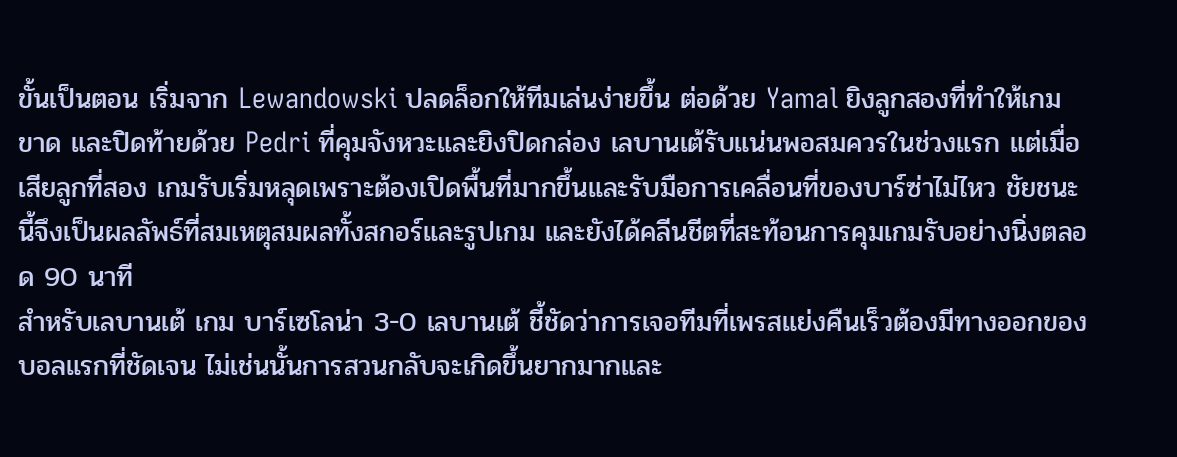ขั้นเป็นตอน เริ่มจาก Lewandowski ปลดล็อกให้ทีมเล่นง่ายขึ้น ต่อด้วย Yamal ยิงลูกสองที่ทำให้เกมขาด และปิดท้ายด้วย Pedri ที่คุมจังหวะและยิงปิดกล่อง เลบานเต้รับแน่นพอสมควรในช่วงแรก แต่เมื่อเสียลูกที่สอง เกมรับเริ่มหลุดเพราะต้องเปิดพื้นที่มากขึ้นและรับมือการเคลื่อนที่ของบาร์ซ่าไม่ไหว ชัยชนะนี้จึงเป็นผลลัพธ์ที่สมเหตุสมผลทั้งสกอร์และรูปเกม และยังได้คลีนชีตที่สะท้อนการคุมเกมรับอย่างนิ่งตลอด 90 นาที
สำหรับเลบานเต้ เกม บาร์เซโลน่า 3-0 เลบานเต้ ชี้ชัดว่าการเจอทีมที่เพรสแย่งคืนเร็วต้องมีทางออกของบอลแรกที่ชัดเจน ไม่เช่นนั้นการสวนกลับจะเกิดขึ้นยากมากและ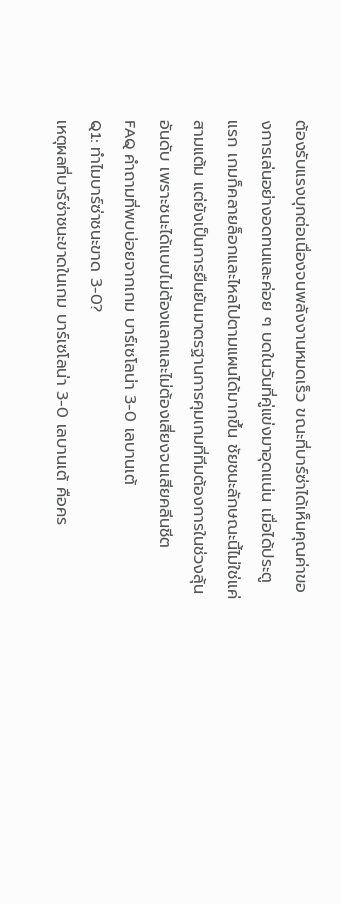ต้องรับแรงบุกต่อเนื่องจนพลังงานหมดเร็ว ขณะที่บาร์ซ่าได้เห็นคุณค่าของการเล่นอย่างอดทนและค่อย ๆ บดในวันที่คู่แข่งมาอุดแน่น เมื่อได้ประตูแรก เกมก็คลายล็อกและไหลไปตามแผนได้มากขึ้น ชัยชนะลักษณะนี้ไม่ใช่แค่สามแต้ม แต่ยังเป็นการยืนยันมาตรฐานการคุมเกมที่ทีมต้องการในช่วงลุ้นอันดับ เพราะชนะได้แบบไม่ต้องแลกและไม่ต้องเสี่ยงจนเสียคลีนชีต
FAQ คำถามที่พบบ่อยจากเกม บาร์เซโลน่า 3-0 เลบานเต้
Q1: ทำไมบาร์ซ่าชนะขาด 3-0?
เหตุผลที่บาร์ซ่าชนะขาดในเกม บาร์เซโลน่า 3-0 เลบานเต้ คือคร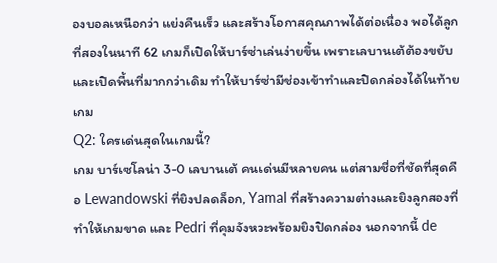องบอลเหนือกว่า แย่งคืนเร็ว และสร้างโอกาสคุณภาพได้ต่อเนื่อง พอได้ลูกที่สองในนาที 62 เกมก็เปิดให้บาร์ซ่าเล่นง่ายขึ้น เพราะเลบานเต้ต้องขยับและเปิดพื้นที่มากกว่าเดิม ทำให้บาร์ซ่ามีช่องเข้าทำและปิดกล่องได้ในท้ายเกม
Q2: ใครเด่นสุดในเกมนี้?
เกม บาร์เซโลน่า 3-0 เลบานเต้ คนเด่นมีหลายคน แต่สามชื่อที่ชัดที่สุดคือ Lewandowski ที่ยิงปลดล็อก, Yamal ที่สร้างความต่างและยิงลูกสองที่ทำให้เกมขาด และ Pedri ที่คุมจังหวะพร้อมยิงปิดกล่อง นอกจากนี้ de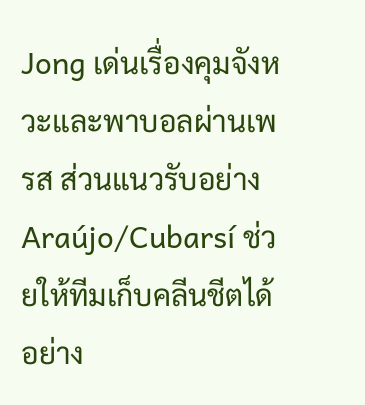Jong เด่นเรื่องคุมจังหวะและพาบอลผ่านเพรส ส่วนแนวรับอย่าง Araújo/Cubarsí ช่วยให้ทีมเก็บคลีนชีตได้อย่าง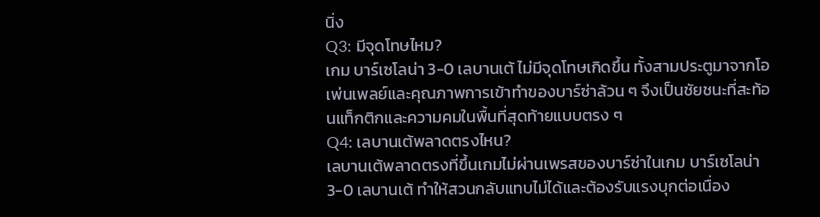นิ่ง
Q3: มีจุดโทษไหม?
เกม บาร์เซโลน่า 3-0 เลบานเต้ ไม่มีจุดโทษเกิดขึ้น ทั้งสามประตูมาจากโอเพ่นเพลย์และคุณภาพการเข้าทำของบาร์ซ่าล้วน ๆ จึงเป็นชัยชนะที่สะท้อนแท็กติกและความคมในพื้นที่สุดท้ายแบบตรง ๆ
Q4: เลบานเต้พลาดตรงไหน?
เลบานเต้พลาดตรงที่ขึ้นเกมไม่ผ่านเพรสของบาร์ซ่าในเกม บาร์เซโลน่า 3-0 เลบานเต้ ทำให้สวนกลับแทบไม่ได้และต้องรับแรงบุกต่อเนื่อง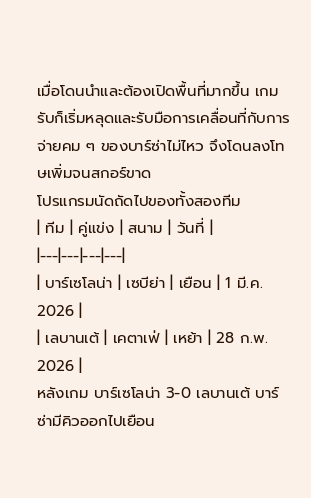เมื่อโดนนำและต้องเปิดพื้นที่มากขึ้น เกมรับก็เริ่มหลุดและรับมือการเคลื่อนที่กับการจ่ายคม ๆ ของบาร์ซ่าไม่ไหว จึงโดนลงโทษเพิ่มจนสกอร์ขาด
โปรแกรมนัดถัดไปของทั้งสองทีม
| ทีม | คู่แข่ง | สนาม | วันที่ |
|---|---|---|---|
| บาร์เซโลน่า | เซบีย่า | เยือน | 1 มี.ค. 2026 |
| เลบานเต้ | เคตาเฟ่ | เหย้า | 28 ก.พ. 2026 |
หลังเกม บาร์เซโลน่า 3-0 เลบานเต้ บาร์ซ่ามีคิวออกไปเยือน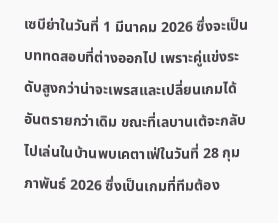เซบีย่าในวันที่ 1 มีนาคม 2026 ซึ่งจะเป็นบททดสอบที่ต่างออกไป เพราะคู่แข่งระดับสูงกว่าน่าจะเพรสและเปลี่ยนเกมได้อันตรายกว่าเดิม ขณะที่เลบานเต้จะกลับไปเล่นในบ้านพบเคตาเฟ่ในวันที่ 28 กุมภาพันธ์ 2026 ซึ่งเป็นเกมที่ทีมต้อง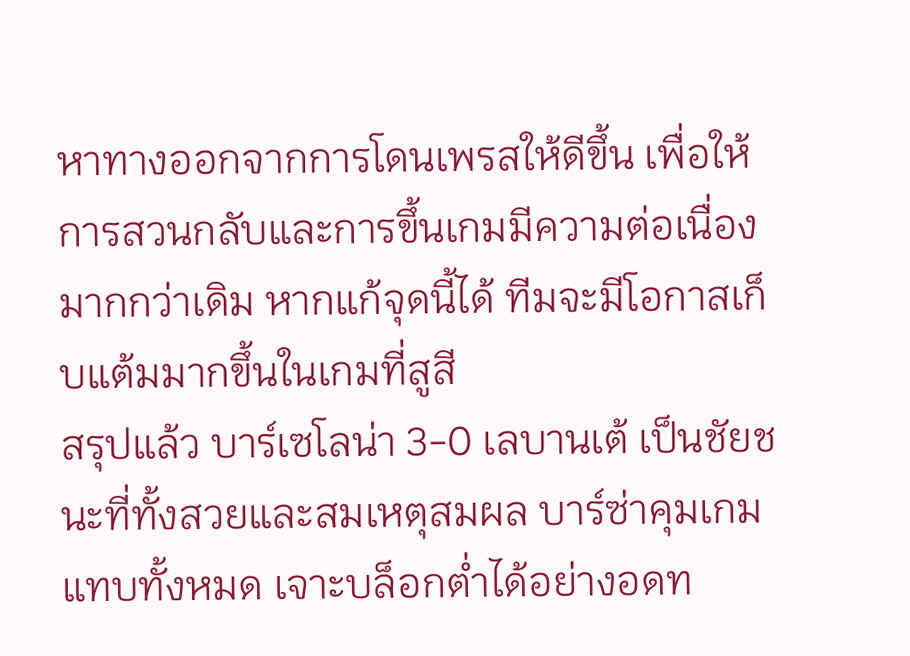หาทางออกจากการโดนเพรสให้ดีขึ้น เพื่อให้การสวนกลับและการขึ้นเกมมีความต่อเนื่องมากกว่าเดิม หากแก้จุดนี้ได้ ทีมจะมีโอกาสเก็บแต้มมากขึ้นในเกมที่สูสี
สรุปแล้ว บาร์เซโลน่า 3-0 เลบานเต้ เป็นชัยชนะที่ทั้งสวยและสมเหตุสมผล บาร์ซ่าคุมเกมแทบทั้งหมด เจาะบล็อกต่ำได้อย่างอดท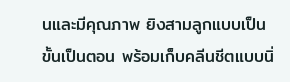นและมีคุณภาพ ยิงสามลูกแบบเป็นขั้นเป็นตอน พร้อมเก็บคลีนชีตแบบนิ่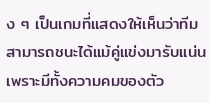ง ๆ เป็นเกมที่แสดงให้เห็นว่าทีมสามารถชนะได้แม้คู่แข่งมารับแน่น เพราะมีทั้งความคมของตัว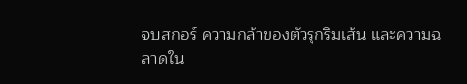จบสกอร์ ความกล้าของตัวรุกริมเส้น และความฉลาดใน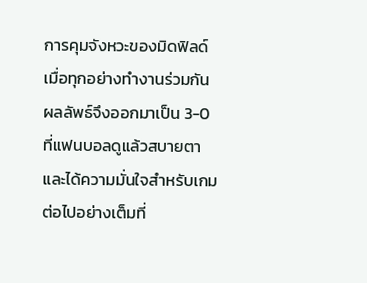การคุมจังหวะของมิดฟิลด์ เมื่อทุกอย่างทำงานร่วมกัน ผลลัพธ์จึงออกมาเป็น 3-0 ที่แฟนบอลดูแล้วสบายตาและได้ความมั่นใจสำหรับเกมต่อไปอย่างเต็มที่